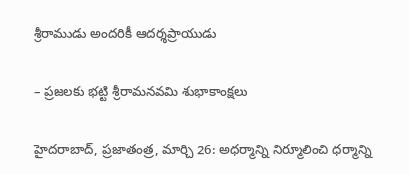శ్రీరాముడు అందరికీ ఆదర్శప్రాయుడు

– ప్రజలకు భట్టి శ్రీరామనవమి శుభాకాంక్షలు

హైదరాబాద్, ప్రజాతంత్ర, మార్చి 26: అధర్మాన్ని నిర్మూలించి ధర్మాన్ని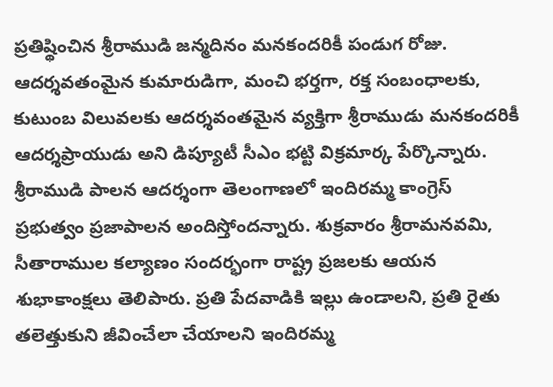ప్రతిష్థించిన శ్రీరాముడి జన్మదినం మనకందరికీ పండుగ రోజు. ఆదర్శవతంమైన కుమారుడిగా, మంచి భర్తగా, రక్త సంబంధాలకు, కుటుంబ విలువలకు ఆదర్శవంతమైన వ్యక్తిగా శ్రీరాముడు మనకందరికీ ఆదర్శప్రాయుడు అని డిప్యూటీ సీఎం భట్టి విక్రమార్క పేర్కొన్నారు. శ్రీరాముడి పాలన ఆదర్శంగా తెలంగాణలో ఇందిరమ్మ కాంగ్రెస్ ప్రభుత్వం ప్రజాపాలన అందిస్తోందన్నారు. శుక్రవారం శ్రీరామనవమి, సీతారాముల కల్యాణం సందర్భంగా రాష్ట్ర ప్రజలకు ఆయన శుభాకాంక్షలు తెలిపారు. ప్రతి పేదవాడికి ఇల్లు ఉండాలని, ప్రతి రైతు తలెత్తుకుని జీవించేలా చేయాలని ఇందిరమ్మ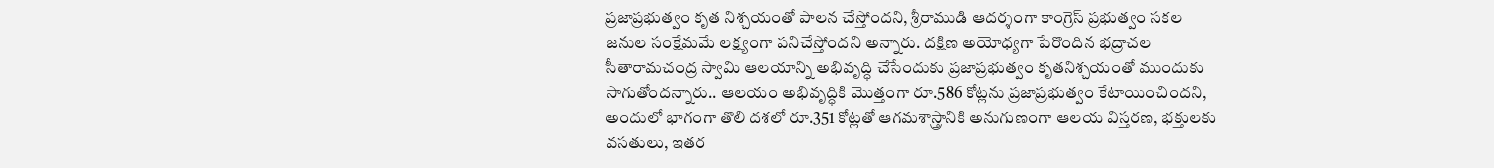ప్రజాప్రభుత్వం కృత నిశ్చయంతో పాలన చేస్తోందని, శ్రీరాముడి ఆదర్శంగా కాంగ్రెస్ ప్రభుత్వం సకల జనుల సంక్షేమమే లక్ష్యంగా పనిచేస్తోందని అన్నారు. దక్షిణ అయోధ్యగా పేరొందిన భద్రాచల సీతారామచంద్ర స్వామి ఆలయాన్ని అభివృద్ధి చేసేందుకు ప్రజాప్రభుత్వం కృతనిశ్చయంతో ముందుకు సాగుతోందన్నారు.. ఆలయం అభివృద్ధికి మొత్తంగా రూ.586 కోట్లను ప్రజాప్రభుత్వం కేటాయించిందని, అందులో భాగంగా తొలి దశలో రూ.351 కోట్లతో ఆగమశాస్త్రానికి అనుగుణంగా ఆలయ విస్తరణ, భక్తులకు వసతులు, ఇతర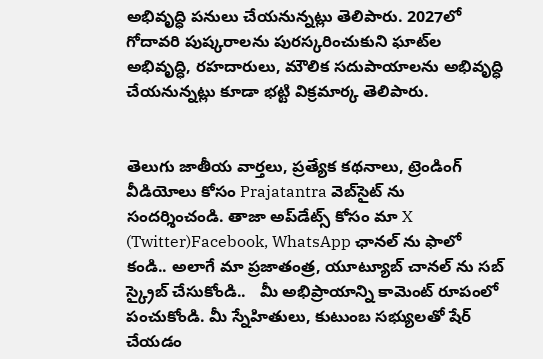అభివృద్ధి పనులు చేయనున్నట్లు తెలిపారు. 2027లో గోదావరి పుష్కరాలను పురస్కరించుకుని ఘాట్‌ల అభివృద్ధి, రహదారులు, మౌలిక సదుపాయాలను అభివృద్ధి చేయనున్నట్లు కూడా భట్టి విక్రమార్క తెలిపారు.


తెలుగు జాతీయ వార్తలు, ప్రత్యేక కథనాలు, ట్రెండింగ్ వీడియోలు కోసం Prajatantra వెబ్‌సైట్ ను సందర్శించండి. తాజా అప్‌డేట్స్ కోసం మా X (Twitter)Facebook, WhatsApp ఛానల్ ను ఫాలో కండి.. అలాగే మా ప్రజాతంత్ర, యూట్యూబ్ చానల్ ను సబ్ స్క్రైబ్ చేసుకోండి..   మీ అభిప్రాయాన్ని కామెంట్ రూపంలో పంచుకోండి. మీ స్నేహితులు, కుటుంబ సభ్యులతో షేర్ చేయడం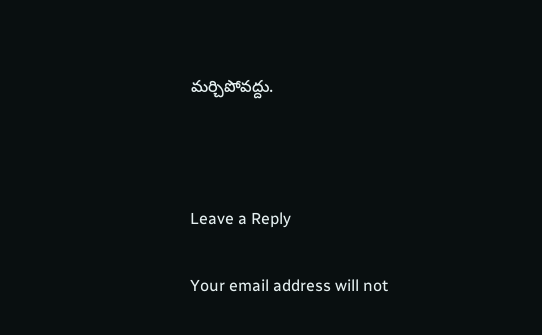మర్చిపోవద్దు.



Leave a Reply

Your email address will not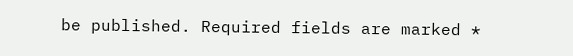be published. Required fields are marked *